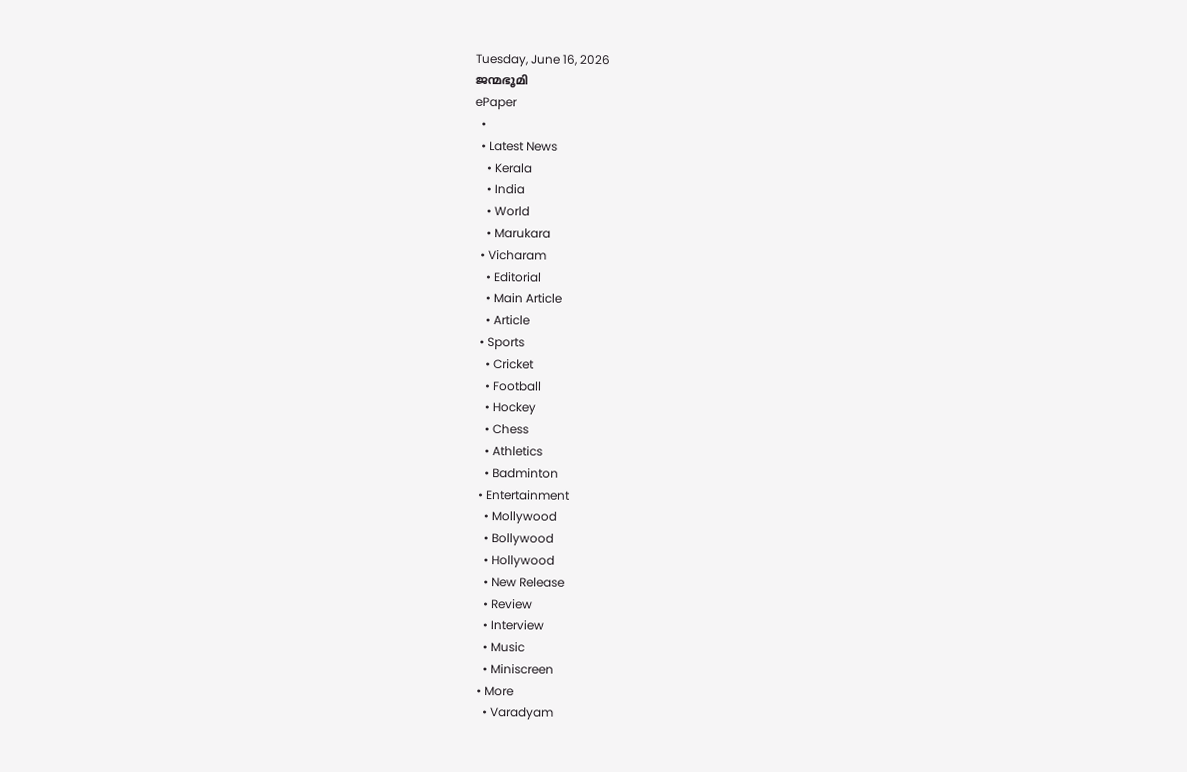Tuesday, June 16, 2026
ജന്മഭൂമി
ePaper
  •
  • Latest News
    • Kerala
    • India
    • World
    • Marukara
  • Vicharam
    • Editorial
    • Main Article
    • Article
  • Sports
    • Cricket
    • Football
    • Hockey
    • Chess
    • Athletics
    • Badminton
  • Entertainment
    • Mollywood
    • Bollywood
    • Hollywood
    • New Release
    • Review
    • Interview
    • Music
    • Miniscreen
  • More
    • Varadyam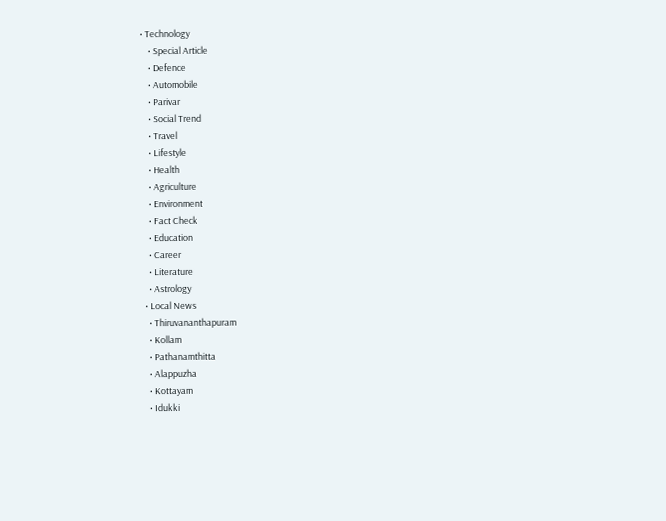• Technology
    • Special Article
    • Defence
    • Automobile
    • Parivar
    • Social Trend
    • Travel
    • Lifestyle
    • Health
    • Agriculture
    • Environment
    • Fact Check
    • Education
    • Career
    • Literature
    • Astrology
  • Local News
    • Thiruvananthapuram
    • Kollam
    • Pathanamthitta
    • Alappuzha
    • Kottayam
    • Idukki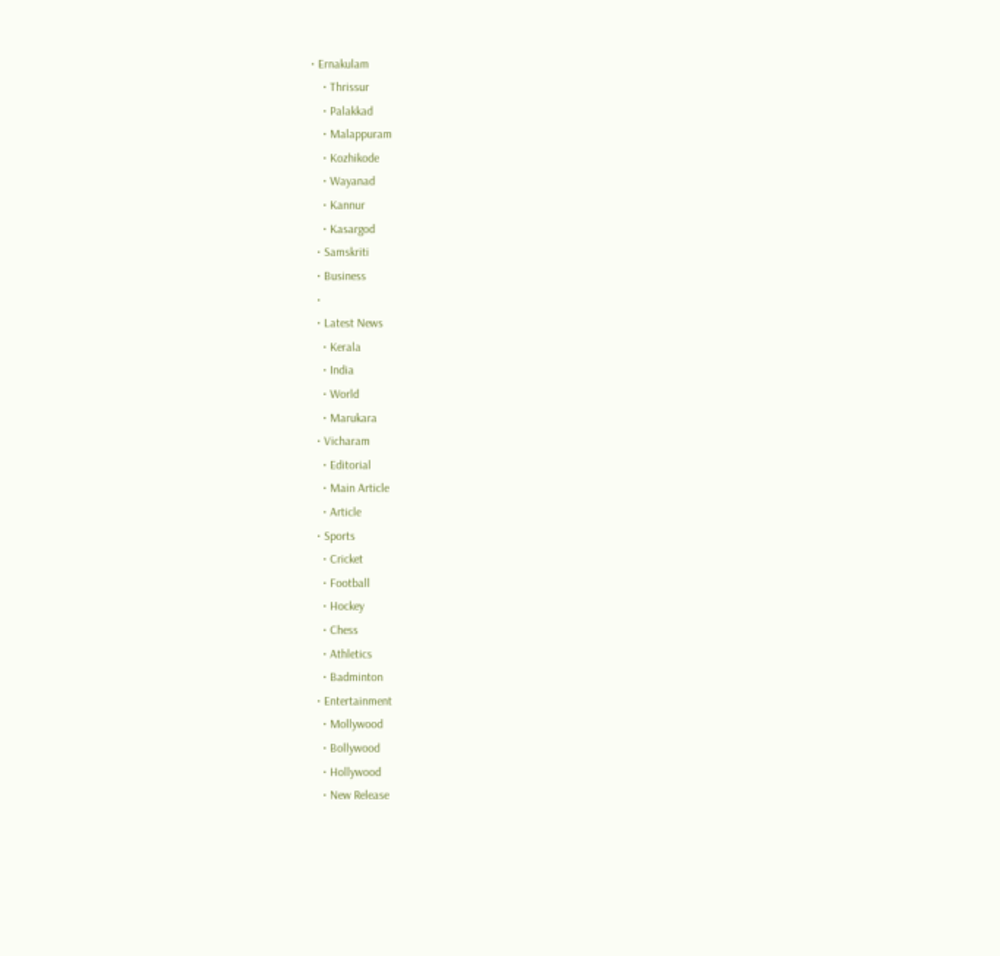• Ernakulam
    • Thrissur
    • Palakkad
    • Malappuram
    • Kozhikode
    • Wayanad
    • Kannur
    • Kasargod
  • Samskriti
  • Business
  •
  • Latest News
    • Kerala
    • India
    • World
    • Marukara
  • Vicharam
    • Editorial
    • Main Article
    • Article
  • Sports
    • Cricket
    • Football
    • Hockey
    • Chess
    • Athletics
    • Badminton
  • Entertainment
    • Mollywood
    • Bollywood
    • Hollywood
    • New Release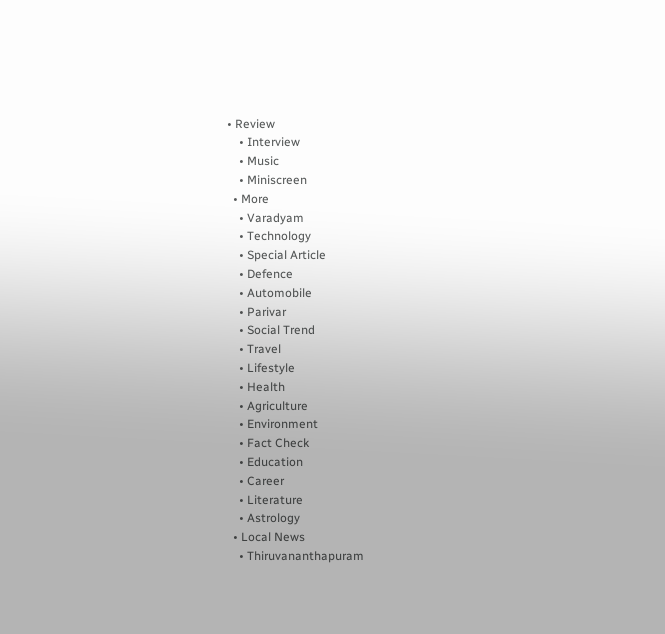• Review
    • Interview
    • Music
    • Miniscreen
  • More
    • Varadyam
    • Technology
    • Special Article
    • Defence
    • Automobile
    • Parivar
    • Social Trend
    • Travel
    • Lifestyle
    • Health
    • Agriculture
    • Environment
    • Fact Check
    • Education
    • Career
    • Literature
    • Astrology
  • Local News
    • Thiruvananthapuram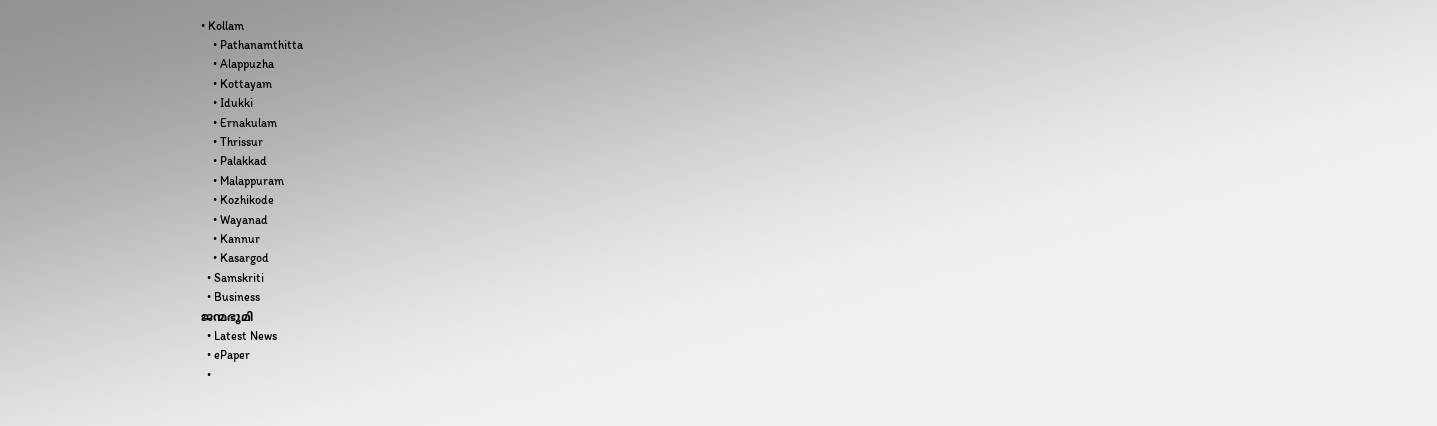• Kollam
    • Pathanamthitta
    • Alappuzha
    • Kottayam
    • Idukki
    • Ernakulam
    • Thrissur
    • Palakkad
    • Malappuram
    • Kozhikode
    • Wayanad
    • Kannur
    • Kasargod
  • Samskriti
  • Business
ജന്മഭൂമി
  • Latest News
  • ePaper
  •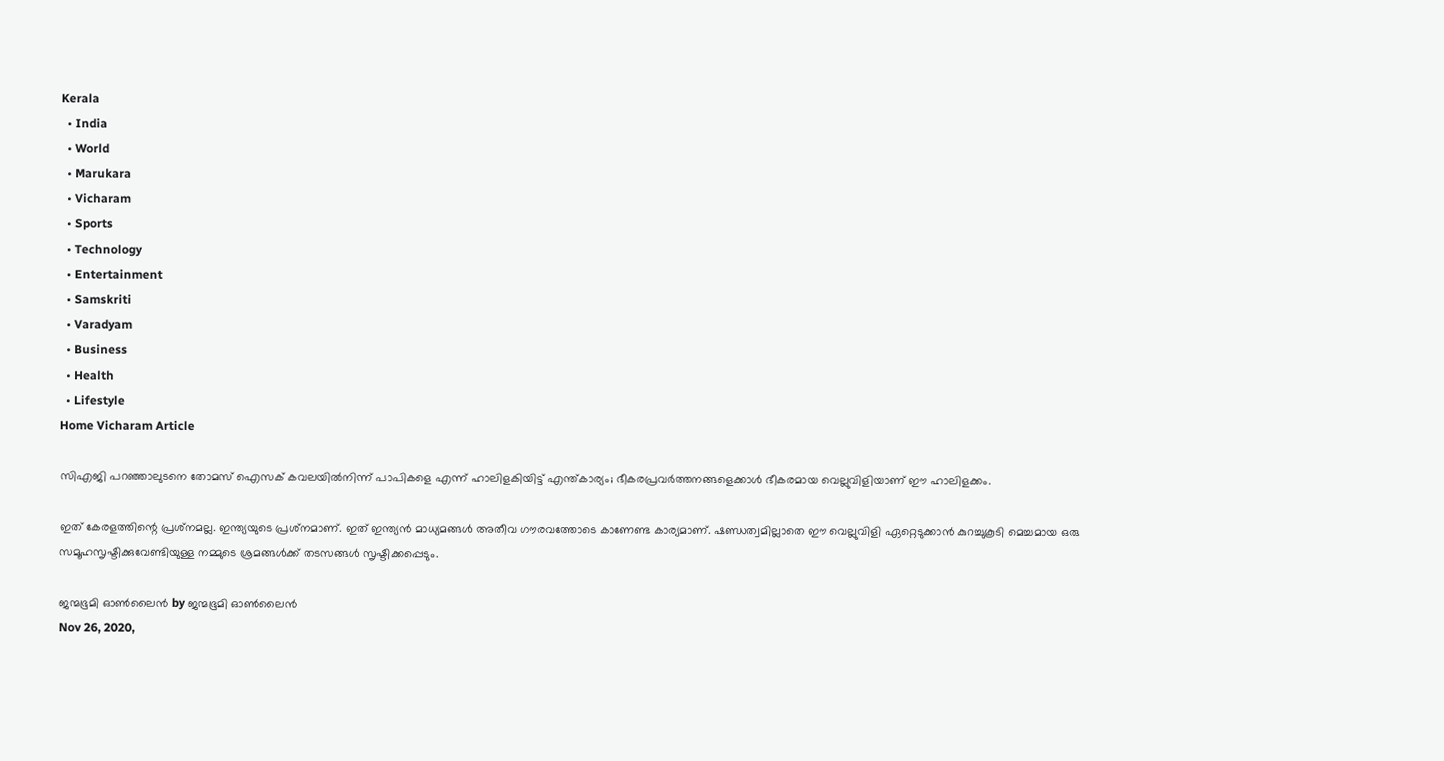Kerala
  • India
  • World
  • Marukara
  • Vicharam
  • Sports
  • Technology
  • Entertainment
  • Samskriti
  • Varadyam
  • Business
  • Health
  • Lifestyle
Home Vicharam Article

സിഎജി പറഞ്ഞാലുടനെ തോമസ് ഐസക് കവലയില്‍നിന്ന് പാപികളെ എന്ന് ഹാലിളകിയിട്ട് എന്ത്കാര്യം; ഭീകരപ്രവര്‍ത്തനങ്ങളെക്കാള്‍ ഭീകരമായ വെല്ലുവിളിയാണ് ഈ ഹാലിളക്കം.

ഇത് കേരളത്തിന്റെ പ്രശ്‌നമല്ല. ഇന്ത്യയുടെ പ്രശ്‌നമാണ്. ഇത് ഇന്ത്യന്‍ മാധ്യമങ്ങള്‍ അതീവ ഗൗരവത്തോടെ കാണേണ്ട കാര്യമാണ്. ഷണ്ഡത്വമില്ലാതെ ഈ വെല്ലുവിളി ഏറ്റെടുക്കാന്‍ കുറച്ചുകൂടി മെച്ചമായ ഒരു സമൂഹസൃഷ്ടിക്കുവേണ്ടിയുള്ള നമ്മുടെ ശ്രമങ്ങള്‍ക്ക് തടസങ്ങള്‍ സൃഷ്ടിക്കപ്പെടും.

ജന്മഭൂമി ഓണ്‍ലൈന്‍ by ജന്മഭൂമി ഓണ്‍ലൈന്‍
Nov 26, 2020,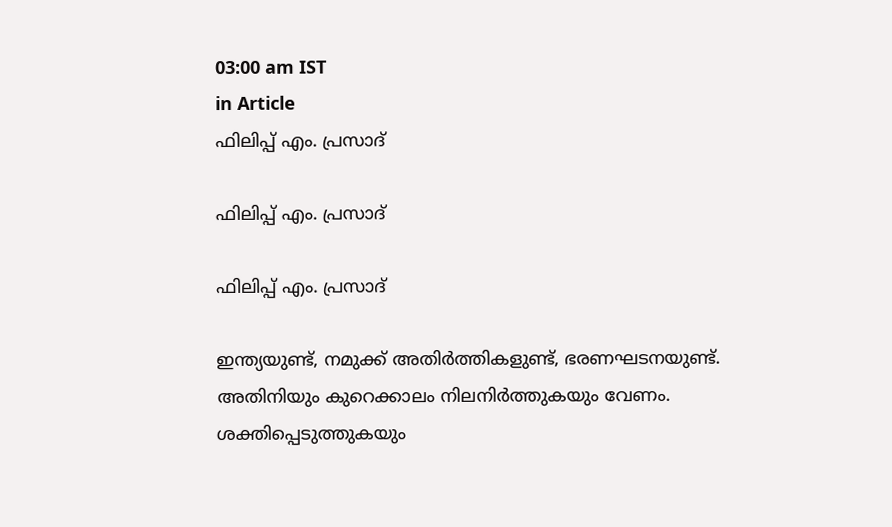03:00 am IST
in Article
ഫിലിപ്പ് എം. പ്രസാദ്‌

ഫിലിപ്പ് എം. പ്രസാദ്‌

ഫിലിപ്പ് എം. പ്രസാദ്‌

ഇന്ത്യയുണ്ട്, നമുക്ക് അതിര്‍ത്തികളുണ്ട്, ഭരണഘടനയുണ്ട്. അതിനിയും കുറെക്കാലം നിലനിര്‍ത്തുകയും വേണം. ശക്തിപ്പെടുത്തുകയും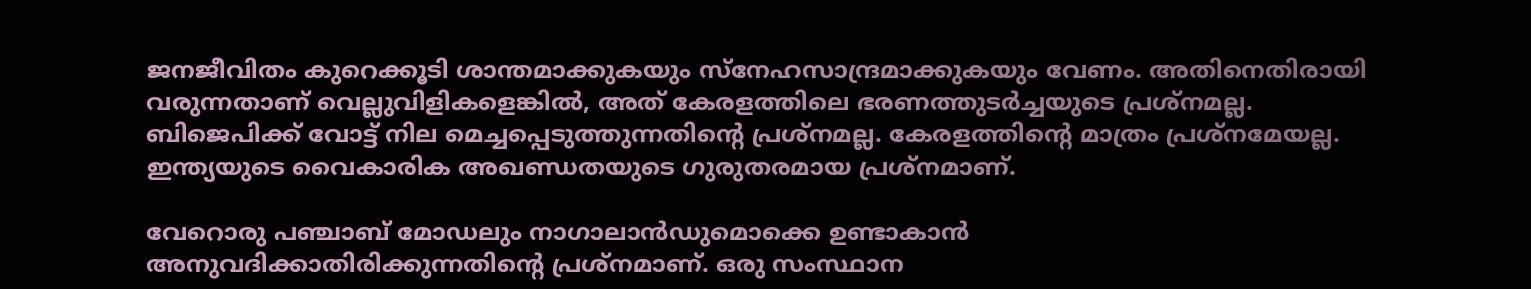ജനജീവിതം കുറെക്കൂടി ശാന്തമാക്കുകയും സ്‌നേഹസാന്ദ്രമാക്കുകയും വേണം. അതിനെതിരായി വരുന്നതാണ് വെല്ലുവിളികളെങ്കില്‍, അത് കേരളത്തിലെ ഭരണത്തുടര്‍ച്ചയുടെ പ്രശ്‌നമല്ല. ബിജെപിക്ക് വോട്ട് നില മെച്ചപ്പെടുത്തുന്നതിന്റെ പ്രശ്‌നമല്ല. കേരളത്തിന്റെ മാത്രം പ്രശ്‌നമേയല്ല. ഇന്ത്യയുടെ വൈകാരിക അഖണ്ഡതയുടെ ഗുരുതരമായ പ്രശ്‌നമാണ്.

വേറൊരു പഞ്ചാബ് മോഡലും നാഗാലാന്‍ഡുമൊക്കെ ഉണ്ടാകാന്‍ അനുവദിക്കാതിരിക്കുന്നതിന്റെ പ്രശ്‌നമാണ്. ഒരു സംസ്ഥാന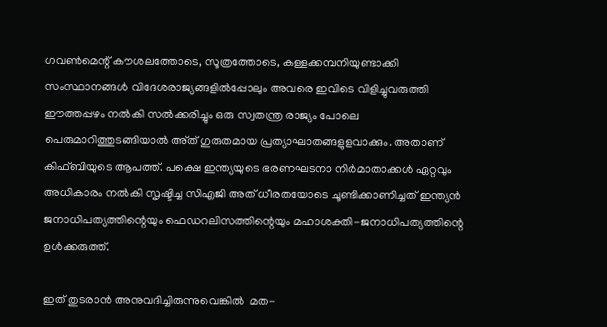ഗവണ്‍മെന്റ് കൗശലത്തോടെ, സൂത്രത്തോടെ, കള്ളക്കമ്പനിയുണ്ടാക്കി സംസ്ഥാനങ്ങള്‍ വിദേശരാജ്യങ്ങളില്‍പ്പോലും അവരെ ഇവിടെ വിളിച്ചുവരുത്തി ഈത്തപ്പഴം നല്‍കി സല്‍ക്കരിച്ചും ഒരു സ്വതന്ത്ര രാജ്യം പോലെ പെരുമാറിത്തുടങ്ങിയാല്‍ അ്ത് ഗുരുതമായ പ്രത്യാഘാതങ്ങളുളവാക്കും. അതാണ് കിഫ്ബിയുടെ ആപത്ത്. പക്ഷെ ഇന്ത്യയുടെ ഭരണഘടനാ നിര്‍മാതാക്കള്‍ ഏറ്റവും അധികാരം നല്‍കി സൃഷ്ടിച്ച സിഎജി അത് ധീരതയോടെ ചൂണ്ടിക്കാണിച്ചത് ഇന്ത്യന്‍ ജനാധിപത്യത്തിന്റെയും ഫെഡറലിസത്തിന്റെയും മഹാശക്തി-ജനാധിപത്യത്തിന്റെ ഉള്‍ക്കരുത്ത്.

ഇത് തുടരാന്‍ അനുവദിച്ചിരുന്നുവെങ്കില്‍  മത-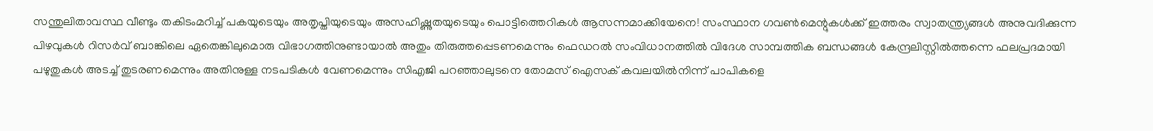സന്തുലിതാവസ്ഥ വീണ്ടും തകിടംമറിച്ച് പകയുടെയും അതൃപ്തിയുടെയും അസഹിഷ്ണുതയുടെയും പൊട്ടിത്തെറികള്‍ ആസന്നമാക്കിയേനെ! സംസ്ഥാന ഗവണ്‍മെന്റുകള്‍ക്ക് ഇത്തരം സ്വാതന്ത്ര്യങ്ങള്‍ അനുവദിക്കുന്ന പിഴവുകള്‍ റിസര്‍വ് ബാങ്കിലെ ഏതെങ്കിലുമൊരു വിഭാഗത്തിനുണ്ടായാല്‍ അതും തിരുത്തപ്പെടണമെന്നും ഫെഡറല്‍ സംവിധാനത്തില്‍ വിദേശ സാമ്പത്തിക ബന്ധങ്ങള്‍ കേന്ദ്രലിസ്റ്റില്‍ത്തന്നെ ഫലപ്രദമായി പഴുതുകള്‍ അടച്ച് തുടരണമെന്നും അതിനുള്ള നടപടികള്‍ വേണമെന്നും സിഎജി പറഞ്ഞാലുടനെ തോമസ് ഐസക് കവലയില്‍നിന്ന് പാപികളെ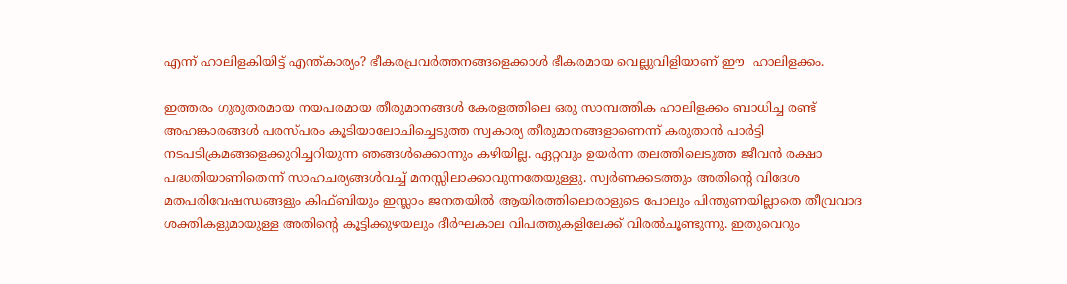എന്ന് ഹാലിളകിയിട്ട് എന്ത്കാര്യം? ഭീകരപ്രവര്‍ത്തനങ്ങളെക്കാള്‍ ഭീകരമായ വെല്ലുവിളിയാണ് ഈ  ഹാലിളക്കം.

ഇത്തരം ഗുരുതരമായ നയപരമായ തീരുമാനങ്ങള്‍ കേരളത്തിലെ ഒരു സാമ്പത്തിക ഹാലിളക്കം ബാധിച്ച രണ്ട് അഹങ്കാരങ്ങള്‍ പരസ്പരം കൂടിയാലോചിച്ചെടുത്ത സ്വകാര്യ തീരുമാനങ്ങളാണെന്ന് കരുതാന്‍ പാര്‍ട്ടി നടപടിക്രമങ്ങളെക്കുറിച്ചറിയുന്ന ഞങ്ങള്‍ക്കൊന്നും കഴിയില്ല. ഏറ്റവും ഉയര്‍ന്ന തലത്തിലെടുത്ത ജീവന്‍ രക്ഷാ പദ്ധതിയാണിതെന്ന് സാഹചര്യങ്ങള്‍വച്ച് മനസ്സിലാക്കാവുന്നതേയുള്ളു. സ്വര്‍ണക്കടത്തും അതിന്റെ വിദേശ മതപരിവേഷന്ധങ്ങളും കിഫ്ബിയും ഇസ്ലാം ജനതയില്‍ ആയിരത്തിലൊരാളുടെ പോലും പിന്തുണയില്ലാതെ തീവ്രവാദ ശക്തികളുമായുള്ള അതിന്റെ കൂട്ടിക്കുഴയലും ദീര്‍ഘകാല വിപത്തുകളിലേക്ക് വിരല്‍ചൂണ്ടുന്നു. ഇതുവെറും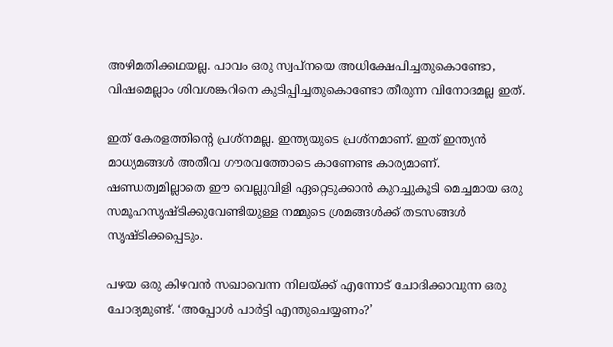അഴിമതിക്കഥയല്ല. പാവം ഒരു സ്വപ്‌നയെ അധിക്ഷേപിച്ചതുകൊണ്ടോ, വിഷമെല്ലാം ശിവശങ്കറിനെ കുടിപ്പിച്ചതുകൊണ്ടോ തീരുന്ന വിനോദമല്ല ഇത്.

ഇത് കേരളത്തിന്റെ പ്രശ്‌നമല്ല. ഇന്ത്യയുടെ പ്രശ്‌നമാണ്. ഇത് ഇന്ത്യന്‍ മാധ്യമങ്ങള്‍ അതീവ ഗൗരവത്തോടെ കാണേണ്ട കാര്യമാണ്. ഷണ്ഡത്വമില്ലാതെ ഈ വെല്ലുവിളി ഏറ്റെടുക്കാന്‍ കുറച്ചുകൂടി മെച്ചമായ ഒരു സമൂഹസൃഷ്ടിക്കുവേണ്ടിയുള്ള നമ്മുടെ ശ്രമങ്ങള്‍ക്ക് തടസങ്ങള്‍ സൃഷ്ടിക്കപ്പെടും.

പഴയ ഒരു കിഴവന്‍ സഖാവെന്ന നിലയ്‌ക്ക് എന്നോട് ചോദിക്കാവുന്ന ഒരു ചോദ്യമുണ്ട്. ‘അപ്പോള്‍ പാര്‍ട്ടി എന്തുചെയ്യണം?’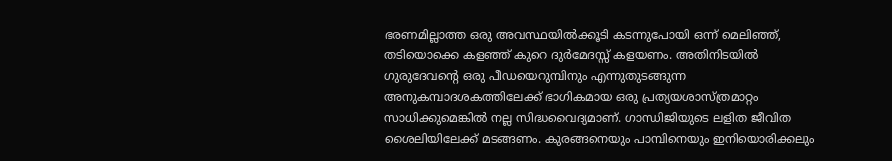ഭരണമില്ലാത്ത ഒരു അവസ്ഥയില്‍ക്കൂടി കടന്നുപോയി ഒന്ന് മെലിഞ്ഞ്, തടിയൊക്കെ കളഞ്ഞ് കുറെ ദുര്‍മേദസ്സ് കളയണം. അതിനിടയില്‍ ഗുരുദേവന്റെ ഒരു പീഡയെറുമ്പിനും എന്നുതുടങ്ങുന്ന അനുകമ്പാദശകത്തിലേക്ക് ഭാഗികമായ ഒരു പ്രത്യയശാസ്ത്രമാറ്റം സാധിക്കുമെങ്കില്‍ നല്ല സിദ്ധവൈദ്യമാണ്. ഗാന്ധിജിയുടെ ലളിത ജീവിത ശൈലിയിലേക്ക് മടങ്ങണം. കുരങ്ങനെയും പാമ്പിനെയും ഇനിയൊരിക്കലും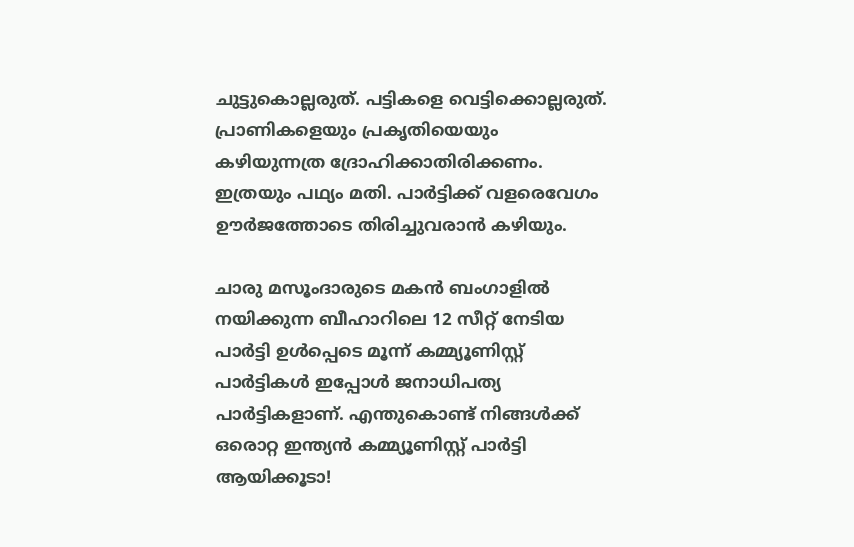ചുട്ടുകൊല്ലരുത്. പട്ടികളെ വെട്ടിക്കൊല്ലരുത്. പ്രാണികളെയും പ്രകൃതിയെയും കഴിയുന്നത്ര ദ്രോഹിക്കാതിരിക്കണം. ഇത്രയും പഥ്യം മതി. പാര്‍ട്ടിക്ക് വളരെവേഗം ഊര്‍ജത്തോടെ തിരിച്ചുവരാന്‍ കഴിയും.

ചാരു മസൂംദാരുടെ മകന്‍ ബംഗാളില്‍ നയിക്കുന്ന ബീഹാറിലെ 12 സീറ്റ് നേടിയ പാര്‍ട്ടി ഉള്‍പ്പെടെ മൂന്ന് കമ്മ്യൂണിസ്റ്റ് പാര്‍ട്ടികള്‍ ഇപ്പോള്‍ ജനാധിപത്യ പാര്‍ട്ടികളാണ്. എന്തുകൊണ്ട് നിങ്ങള്‍ക്ക് ഒരൊറ്റ ഇന്ത്യന്‍ കമ്മ്യൂണിസ്റ്റ് പാര്‍ട്ടി ആയിക്കൂടാ!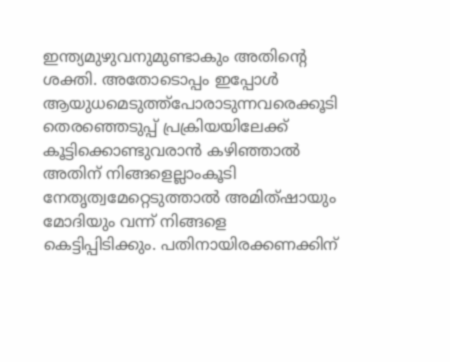ഇന്ത്യമുഴുവനുമുണ്ടാകും അതിന്റെ ശക്തി. അതോടൊപ്പം ഇപ്പോള്‍ ആയുധമെടുത്ത്‌പോരാടുന്നവരെക്കൂടി തെരഞ്ഞെടുപ്പ് പ്രക്രിയയിലേക്ക് കൂട്ടിക്കൊണ്ടുവരാന്‍ കഴിഞ്ഞാല്‍ അതിന് നിങ്ങളെല്ലാംകൂടി നേതൃത്വമേറ്റെടുത്താല്‍ അമിത്ഷായും മോദിയും വന്ന് നിങ്ങളെ കെട്ടിപ്പിടിക്കും. പതിനായിരക്കണക്കിന്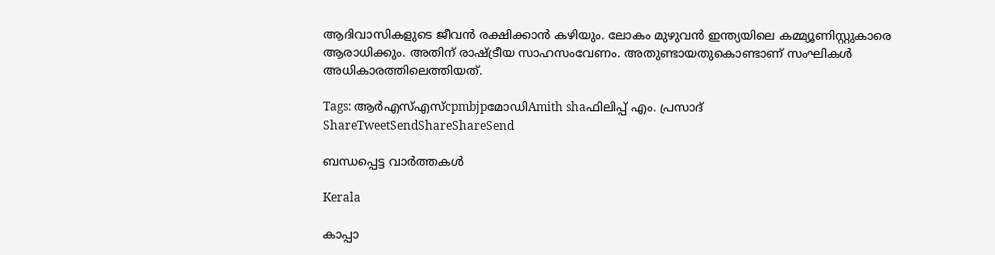ആദിവാസികളുടെ ജീവന്‍ രക്ഷിക്കാന്‍ കഴിയും. ലോകം മുഴുവന്‍ ഇന്ത്യയിലെ കമ്മ്യൂണിസ്റ്റുകാരെ ആരാധിക്കും. അതിന് രാഷ്‌ട്രീയ സാഹസംവേണം. അതുണ്ടായതുകൊണ്ടാണ് സംഘികള്‍ അധികാരത്തിലെത്തിയത്.

Tags: ആര്‍എസ്എസ്cpmbjpമോഡിAmith shaഫിലിപ്പ് എം. പ്രസാദ്‌
ShareTweetSendShareShareSend

ബന്ധപ്പെട്ട വാര്‍ത്തകള്‍

Kerala

കാപ്പാ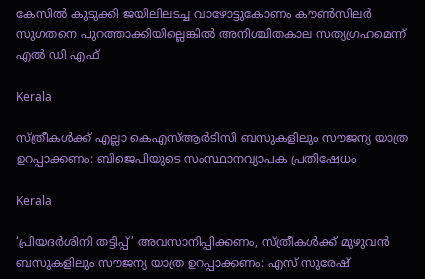കേസില്‍ കുടുക്കി ജയിലിലടച്ച വാഴോട്ടുകോണം കൗണ്‍സിലര്‍ സുഗതനെ പുറത്താക്കിയില്ലെങ്കില്‍ അനിശ്ചിതകാല സത്യഗ്രഹമെന്ന് എല്‍ ഡി എഫ്

Kerala

സ്ത്രീകള്‍ക്ക് എല്ലാ കെഎസ്ആര്‍ടിസി ബസുകളിലും സൗജന്യ യാത്ര ഉറപ്പാക്കണം: ബിജെപിയുടെ സംസ്ഥാനവ്യാപക പ്രതിഷേധം

Kerala

‘പ്രിയദര്‍ശിനി തട്ടിപ്പ്’ അവസാനിപ്പിക്കണം, സ്ത്രീകള്‍ക്ക് മുഴുവന്‍ ബസുകളിലും സൗജന്യ യാത്ര ഉറപ്പാക്കണം: എസ് സുരേഷ്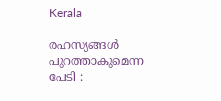Kerala

രഹസ്യങ്ങള്‍ പുറത്താകുമെന്ന പേടി :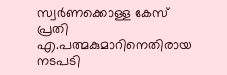സ്വര്‍ണക്കൊള്ള കേസ് പ്രതി എ.പത്മകുമാറിനെതിരായ നടപടി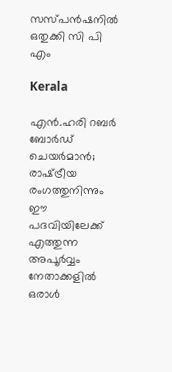സസ്പന്‍ഷനില്‍ ഒതുക്കി സി പി എം

Kerala

എൻ.ഹരി റബർ ബോർഡ് ചെയർമാൻ; രാഷ്‌ട്രീയ രംഗത്തുനിന്നും ഈ പദവിയിലേക്ക് എത്തുന്ന അപൂര്‍വ്വം നേതാക്കളില്‍ ഒരാൾ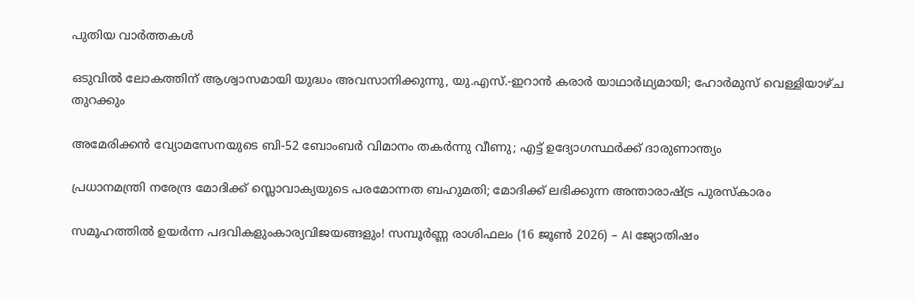പുതിയ വാര്‍ത്തകള്‍

ഒടുവിൽ ലോകത്തിന് ആശ്വാസമായി യുദ്ധം അവസാനിക്കുന്നു, യു.എസ്.-ഇറാൻ കരാർ യാഥാർഥ്യമായി; ഹോർമുസ് വെള്ളിയാഴ്ച തുറക്കും

അമേരിക്കൻ വ്യോമസേനയുടെ ബി-52 ബോംബർ വിമാനം തകർന്നു വീണു; എട്ട് ഉദ്യോഗസ്ഥർക്ക് ദാരുണാന്ത്യം

പ്രധാനമന്ത്രി നരേന്ദ്ര മോദിക്ക് സ്ലൊവാക്യയുടെ പരമോന്നത ബഹുമതി; മോദിക്ക് ലഭിക്കുന്ന അന്താരാഷ്‌ട്ര പുരസ്കാരം

സമൂഹത്തിൽ ഉയർന്ന പദവികളുംകാര്യവിജയങ്ങളും! സമ്പൂർണ്ണ രാശിഫലം (16 ജൂൺ 2026) – AI ജ്യോതിഷം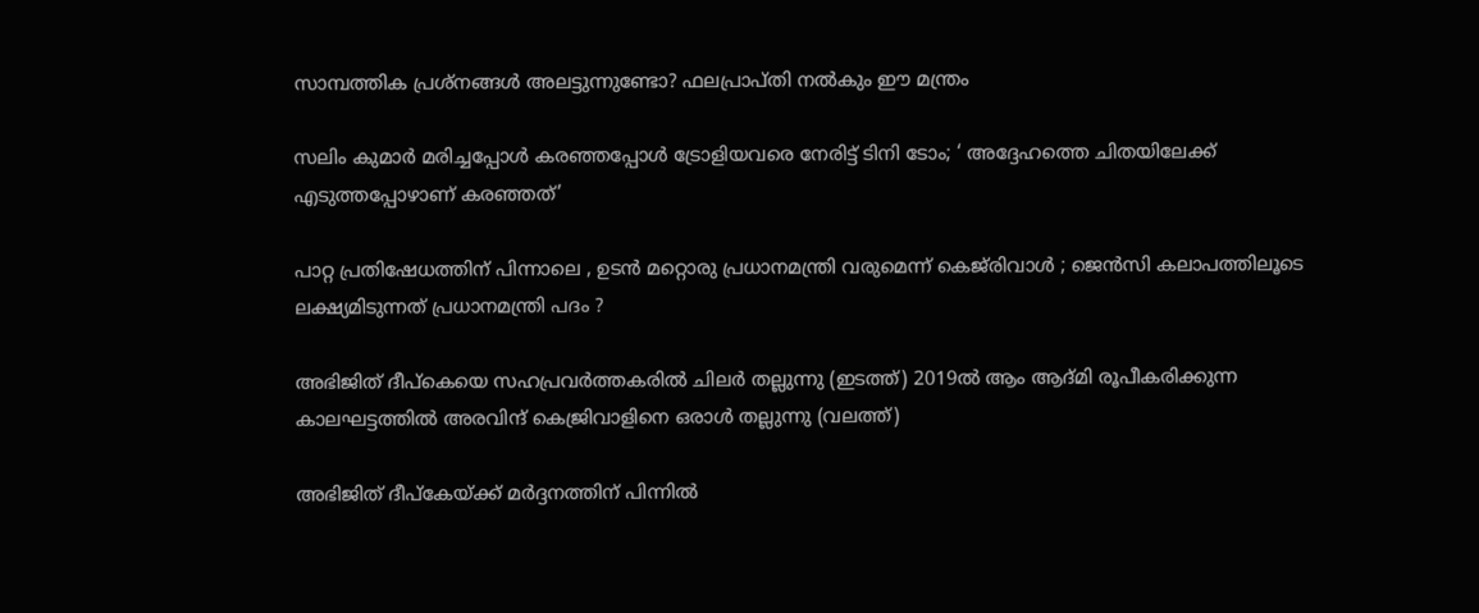സാമ്പത്തിക പ്രശ്നങ്ങൾ അലട്ടുന്നുണ്ടോ? ഫലപ്രാപ്തി നൽകും ഈ മന്ത്രം

സലിം കുമാര്‍ മരിച്ചപ്പോള്‍ കര‌ഞ്ഞപ്പോള്‍ ട്രോളിയവരെ നേരിട്ട് ടിനി ടോം; ‘ അദ്ദേഹത്തെ ചിതയിലേക്ക് എടുത്തപ്പോഴാണ് കരഞ്ഞത്’

പാറ്റ പ്രതിഷേധത്തിന് പിന്നാലെ , ഉടൻ മറ്റൊരു പ്രധാനമന്ത്രി വരുമെന്ന് കെജ്‌രിവാൾ ; ജെൻസി കലാപത്തിലൂടെ ലക്ഷ്യമിടുന്നത് പ്രധാനമന്ത്രി പദം ?

അഭിജിത് ദീപ്കെയെ സഹപ്രവര്‍ത്തകരില്‍ ചിലര്‍ തല്ലുന്നു (ഇടത്ത്) 2019ല്‍ ആം ആദ്മി രൂപീകരിക്കുന്ന കാലഘട്ടത്തില്‍ അരവിന്ദ് കെജ്രിവാളിനെ ഒരാള്‍ തല്ലുന്നു (വലത്ത്)

അഭിജിത് ദീപ്കേയ്‌ക്ക് മര്‍ദ്ദനത്തിന് പിന്നില്‍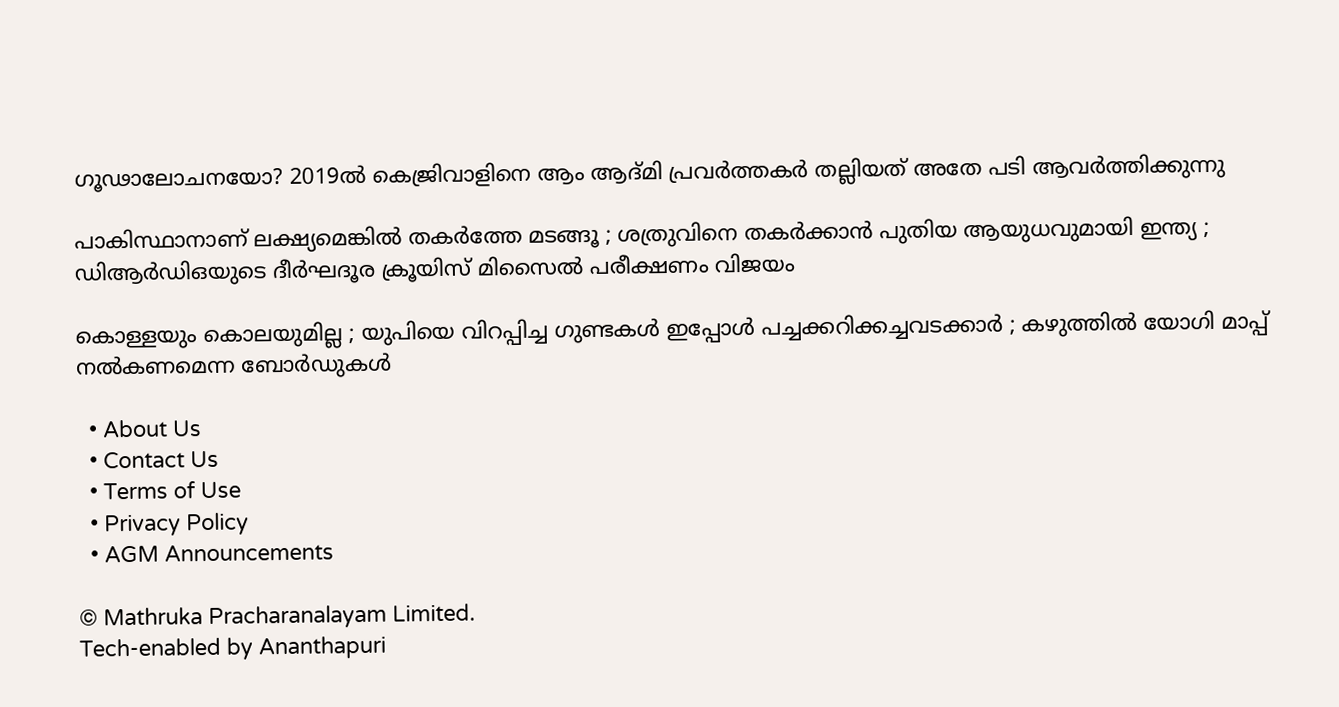ഗൂഢാലോചനയോ? 2019ല്‍ കെജ്രിവാളിനെ ആം ആദ്മി പ്രവര്‍ത്തകര്‍ തല്ലിയത് അതേ പടി ആവര്‍ത്തിക്കുന്നു

പാകിസ്ഥാനാണ് ലക്ഷ്യമെങ്കിൽ തകർത്തേ മടങ്ങൂ ; ശത്രുവിനെ തകർക്കാൻ പുതിയ ആയുധവുമായി ഇന്ത്യ ; ഡിആർഡിഒയുടെ ദീർഘദൂര ക്രൂയിസ് മിസൈൽ പരീക്ഷണം വിജയം

കൊള്ളയും കൊലയുമില്ല ; യുപിയെ വിറപ്പിച്ച ഗുണ്ടകൾ ഇപ്പോൾ പച്ചക്കറിക്കച്ചവടക്കാർ ; കഴുത്തിൽ യോഗി മാപ്പ് നൽകണമെന്ന ബോർഡുകൾ

  • About Us
  • Contact Us
  • Terms of Use
  • Privacy Policy
  • AGM Announcements

© Mathruka Pracharanalayam Limited.
Tech-enabled by Ananthapuri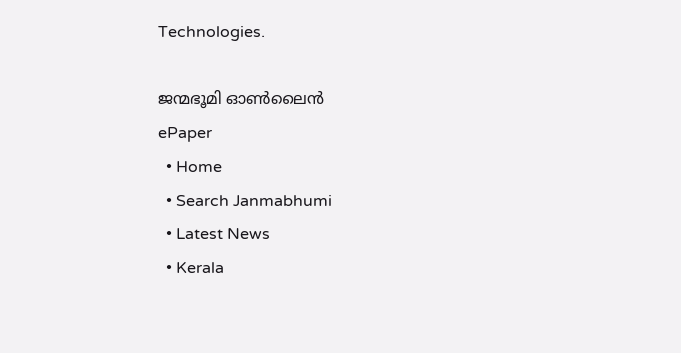Technologies.

ജന്മഭൂമി ഓണ്‍ലൈന്‍
ePaper
  • Home
  • Search Janmabhumi
  • Latest News
  • Kerala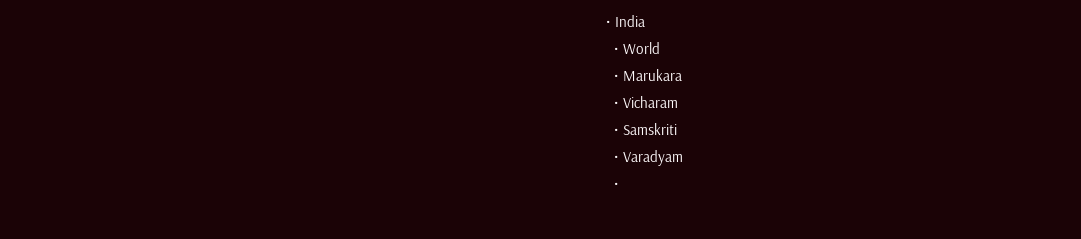• India
  • World
  • Marukara
  • Vicharam
  • Samskriti
  • Varadyam
  •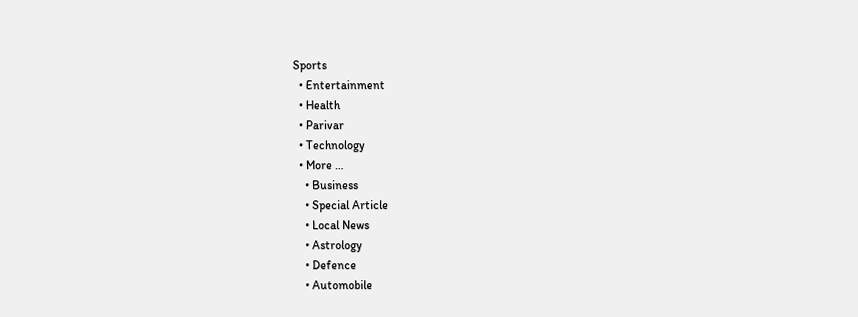Sports
  • Entertainment
  • Health
  • Parivar
  • Technology
  • More …
    • Business
    • Special Article
    • Local News
    • Astrology
    • Defence
    • Automobile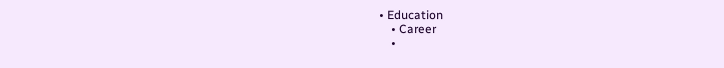• Education
    • Career
    •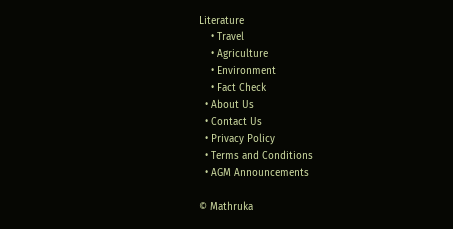Literature
    • Travel
    • Agriculture
    • Environment
    • Fact Check
  • About Us
  • Contact Us
  • Privacy Policy
  • Terms and Conditions
  • AGM Announcements

© Mathruka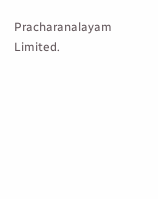Pracharanalayam Limited.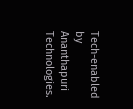Tech-enabled by Ananthapuri Technologies.